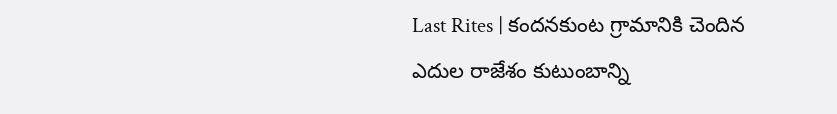Last Rites | కందనకుంట గ్రామానికి చెందిన ఎదుల రాజేశం కుటుంబాన్ని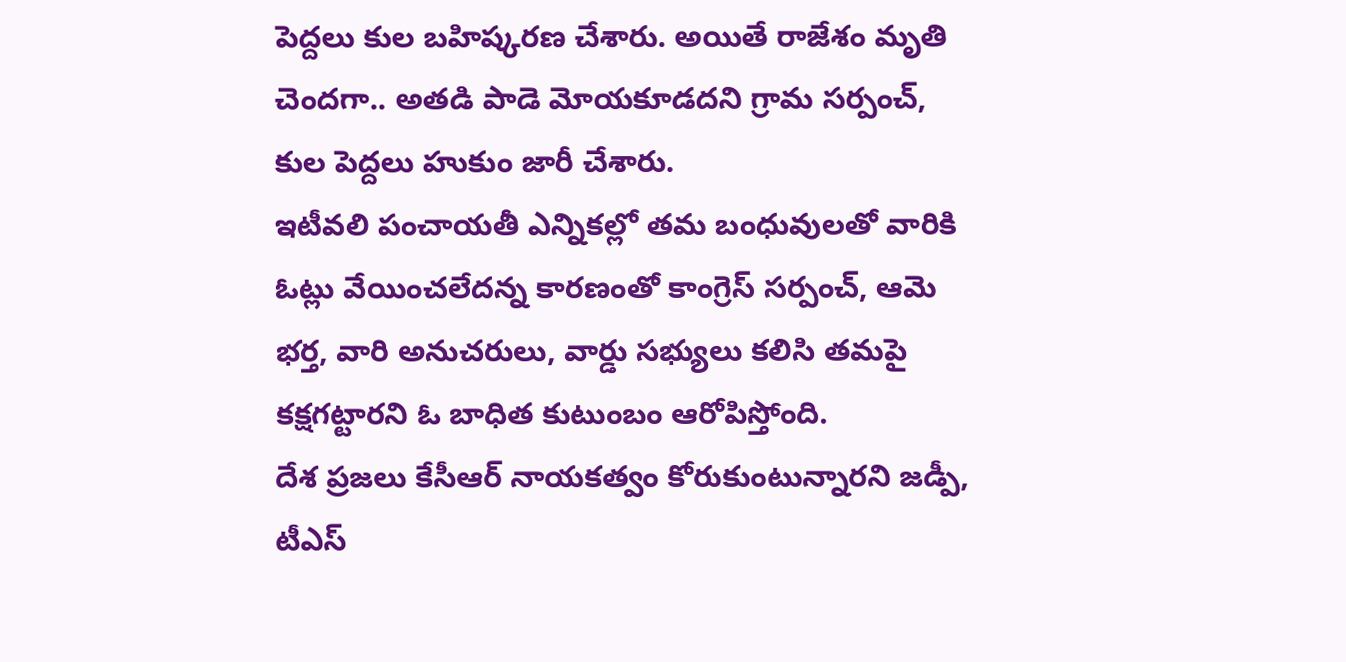పెద్దలు కుల బహిష్కరణ చేశారు. అయితే రాజేశం మృతి చెందగా.. అతడి పాడె మోయకూడదని గ్రామ సర్పంచ్, కుల పెద్దలు హుకుం జారీ చేశారు.
ఇటీవలి పంచాయతీ ఎన్నికల్లో తమ బంధువులతో వారికి ఓట్లు వేయించలేదన్న కారణంతో కాంగ్రెస్ సర్పంచ్, ఆమె భర్త, వారి అనుచరులు, వార్డు సభ్యులు కలిసి తమపై కక్షగట్టారని ఓ బాధిత కుటుంబం ఆరోపిస్తోంది.
దేశ ప్రజలు కేసీఆర్ నాయకత్వం కోరుకుంటున్నారని జడ్పీ, టీఎస్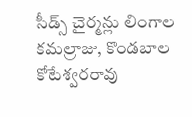సీడ్స్ చైర్మన్లు లింగాల కమల్రాజు, కొండబాల కోటేశ్వరరావు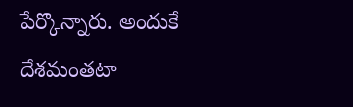పేర్కొన్నారు. అందుకే దేశమంతటా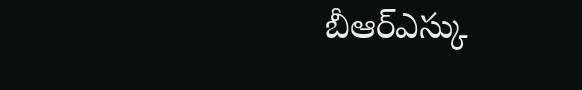బీఆర్ఎస్కు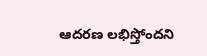ఆదరణ లభిస్తోందని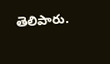తెలిపారు.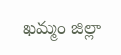ఖమ్మం జిల్లా